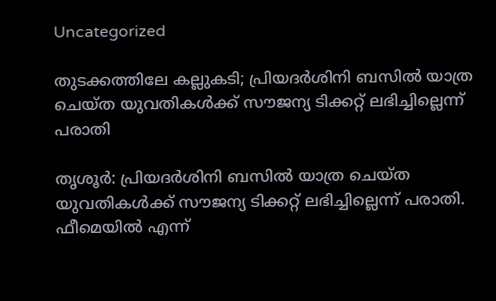Uncategorized

തുടക്കത്തിലേ കല്ലുകടി; പ്രിയദർശിനി ബസിൽ യാത്ര ചെയ്ത യുവതികൾക്ക് സൗജന്യ ടിക്കറ്റ് ലഭിച്ചില്ലെന്ന് പരാതി

തൃശൂർ: പ്രിയദർശിനി ബസിൽ യാത്ര ചെയ്ത യുവതികൾക്ക് സൗജന്യ ടിക്കറ്റ് ലഭിച്ചില്ലെന്ന് പരാതി. ഫീമെയിൽ എന്ന്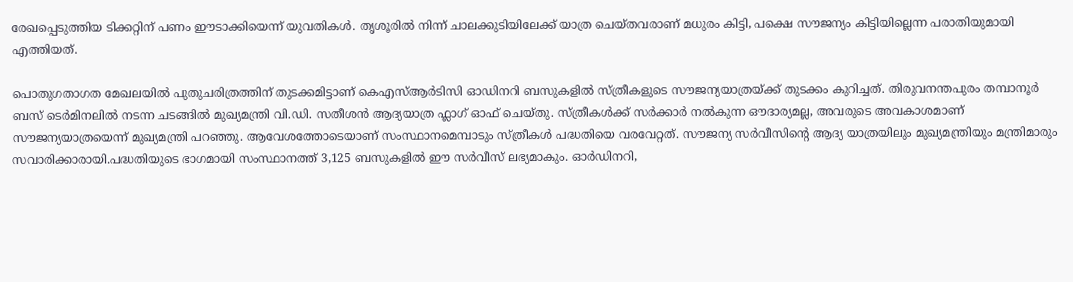രേഖപ്പെടുത്തിയ ടിക്കറ്റിന് പണം ഈടാക്കിയെന്ന് യുവതികൾ. തൃശൂരിൽ നിന്ന് ചാലക്കുടിയിലേക്ക് യാത്ര ചെയ്തവരാണ് മധുരം കിട്ടി, പക്ഷെ സൗജന്യം കിട്ടിയില്ലെന്ന പരാതിയുമായി എത്തിയത്.

പൊതുഗതാഗത മേഖലയിൽ പുതുചരിത്രത്തിന് തുടക്കമിട്ടാണ് കെഎസ്ആർടിസി ഓഡിനറി ബസുകളിൽ സ്ത്രീകളുടെ സൗജന്യയാത്രയ്ക്ക് തുടക്കം കുറിച്ചത്. തിരുവനന്തപുരം തമ്പാനൂർ ബസ് ടെർമിനലിൽ നടന്ന ചടങ്ങിൽ മുഖ്യമന്ത്രി വി.ഡി. സതീശൻ ആദ്യയാത്ര ഫ്ലാഗ് ഓഫ് ചെയ്തു. സ്ത്രീകൾക്ക് സർക്കാർ നൽകുന്ന ഔദാര്യമല്ല, അവരുടെ അവകാശമാണ് സൗജന്യയാത്രയെന്ന് മുഖ്യമന്ത്രി പറഞ്ഞു. ആവേശത്തോടെയാണ് സംസ്ഥാനമെമ്പാടും സ്ത്രീകൾ പദ്ധതിയെ വരവേറ്റത്. സൗജന്യ സർവീസിൻ്റെ ആദ്യ യാത്രയിലും മുഖ്യമന്ത്രിയും മന്ത്രിമാരും സവാരിക്കാരായി.പദ്ധതിയുടെ ഭാഗമായി സംസ്ഥാനത്ത് 3,125 ബസുകളിൽ ഈ സർവീസ് ലഭ്യമാകും. ഓര്‍ഡിനറി,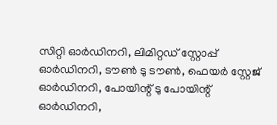സിറ്റി ഓര്‍ഡിനറി, ലിമിറ്റഡ് സ്റ്റോപ്പ് ഓര്‍ഡിനറി, ടൗണ്‍ ടു ടൗണ്‍, ഫെയര്‍ സ്റ്റേജ് ഓര്‍ഡിനറി, പോയിന്റ് ടു പോയിന്റ് ഓര്‍ഡിനറി,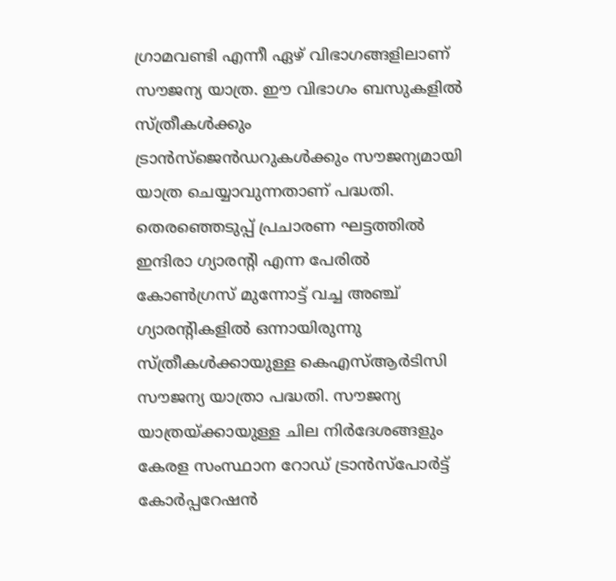ഗ്രാമവണ്ടി എന്നീ ഏഴ് വിഭാഗങ്ങളിലാണ് സൗജന്യ യാത്ര. ഈ വിഭാഗം ബസുകളില്‍ സ്ത്രീകള്‍ക്കും ട്രാന്‍സ്ജെന്‍ഡറുകള്‍ക്കും സൗജന്യമായി യാത്ര ചെയ്യാവുന്നതാണ് പദ്ധതി. തെരഞ്ഞെടുപ്പ് പ്രചാരണ ഘട്ടത്തിൽ ഇന്ദിരാ ഗ്യാരൻ്റി എന്ന പേരിൽ കോൺഗ്രസ് മുന്നോട്ട് വച്ച അഞ്ച് ഗ്യാരൻ്റികളിൽ ഒന്നായിരുന്നു സ്ത്രീകൾക്കായുള്ള കെഎസ്ആർടിസി സൗജന്യ യാത്രാ പദ്ധതി. സൗജന്യ യാത്രയ്ക്കായുള്ള ചില നിർദേശങ്ങളും കേരള സംസ്ഥാന റോഡ് ട്രാൻസ്പോർട്ട് കോർപ്പറേഷൻ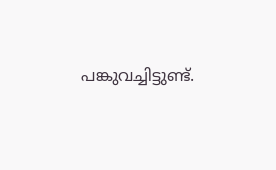പങ്കുവച്ചിട്ടുണ്ട്.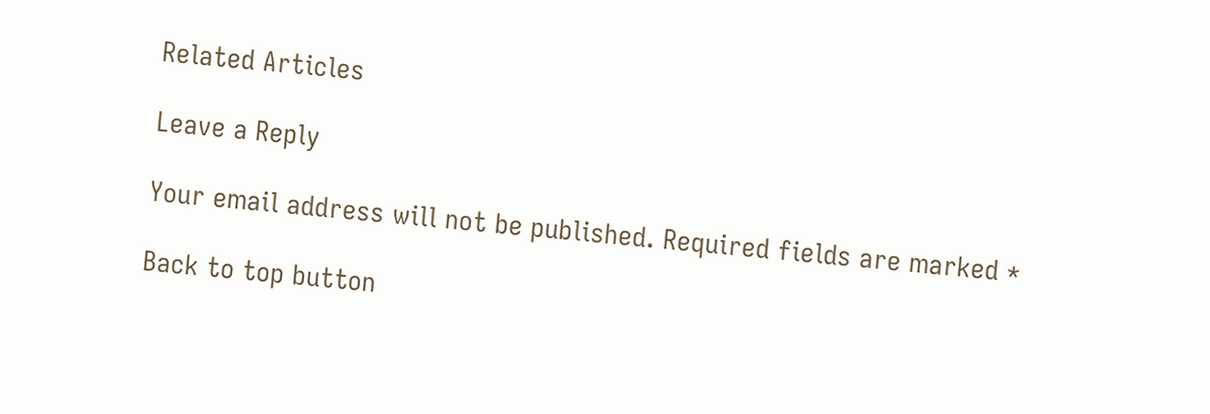Related Articles

Leave a Reply

Your email address will not be published. Required fields are marked *

Back to top button